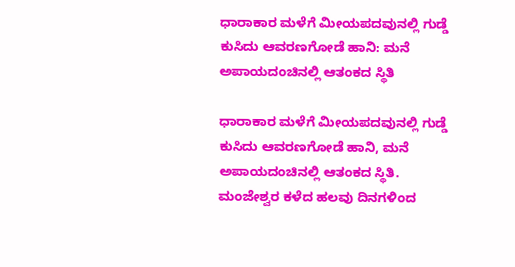ಧಾರಾಕಾರ ಮಳೆಗೆ ಮೀಯಪದವುನಲ್ಲಿ ಗುಡ್ಡೆ ಕುಸಿದು ಆವರಣಗೋಡೆ ಹಾನಿ: ಮನೆ ಅಪಾಯದಂಚಿನಲ್ಲಿ ಆತಂಕದ ಸ್ಥಿತಿ

ಧಾರಾಕಾರ ಮಳೆಗೆ ಮೀಯಪದವುನಲ್ಲಿ ಗುಡ್ಡೆ ಕುಸಿದು ಆವರಣಗೋಡೆ ಹಾನಿ, ಮನೆ ಅಪಾಯದಂಚಿನಲ್ಲಿ ಆತಂಕದ ಸ್ಥಿತಿ. ಮಂಜೇಶ್ವರ ಕಳೆದ ಹಲವು ದಿನಗಳಿಂದ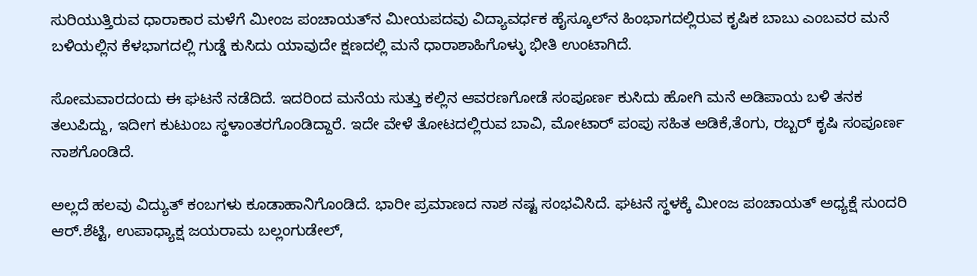ಸುರಿಯುತ್ತಿರುವ ಧಾರಾಕಾರ ಮಳೆಗೆ ಮೀಂಜ ಪಂಚಾಯತ್‌ನ ಮೀಯಪದವು ವಿದ್ಯಾವರ್ಧಕ ಹೈಸ್ಕೂಲ್‌ನ ಹಿಂಭಾಗದಲ್ಲಿರುವ ಕೃಷಿಕ ಬಾಬು ಎಂಬವರ ಮನೆ ಬಳಿಯಲ್ಲಿನ ಕೆಳಭಾಗದಲ್ಲಿ ಗುಡ್ಡೆ ಕುಸಿದು ಯಾವುದೇ ಕ್ಷಣದಲ್ಲಿ ಮನೆ ಧಾರಾಶಾಹಿಗೊಳ್ಳು ಭೀತಿ ಉಂಟಾಗಿದೆ.

ಸೋಮವಾರದಂದು ಈ ಘಟನೆ ನಡೆದಿದೆ. ಇದರಿಂದ ಮನೆಯ ಸುತ್ತು ಕಲ್ಲಿನ ಆವರಣಗೋಡೆ ಸಂಪೂರ್ಣ ಕುಸಿದು ಹೋಗಿ ಮನೆ ಅಡಿಪಾಯ ಬಳಿ ತನಕ ತಲುಪಿದ್ದು, ಇದೀಗ ಕುಟುಂಬ ಸ್ಥಳಾಂತರಗೊಂಡಿದ್ದಾರೆ. ಇದೇ ವೇಳೆ ತೋಟದಲ್ಲಿರುವ ಬಾವಿ, ಮೋಟಾರ್ ಪಂಪು ಸಹಿತ ಅಡಿಕೆ,ತೆಂಗು, ರಬ್ಬರ್ ಕೃಷಿ ಸಂಪೂರ್ಣ ನಾಶಗೊಂಡಿದೆ.

ಅಲ್ಲದೆ ಹಲವು ವಿದ್ಯುತ್ ಕಂಬಗಳು ಕೂಡಾಹಾನಿಗೊಂಡಿದೆ. ಭಾರೀ ಪ್ರಮಾಣದ ನಾಶ ನಷ್ಟ ಸಂಭವಿಸಿದೆ. ಘಟನೆ ಸ್ಥಳಕ್ಕೆ ಮೀಂಜ ಪಂಚಾಯತ್ ಅಧ್ಯಕ್ಷೆ ಸುಂದರಿ ಆ‌ರ್.ಶೆಟ್ಟಿ, ಉಪಾಧ್ಯಾಕ್ಷ ಜಯರಾಮ ಬಲ್ಲಂಗುಡೇಲ್,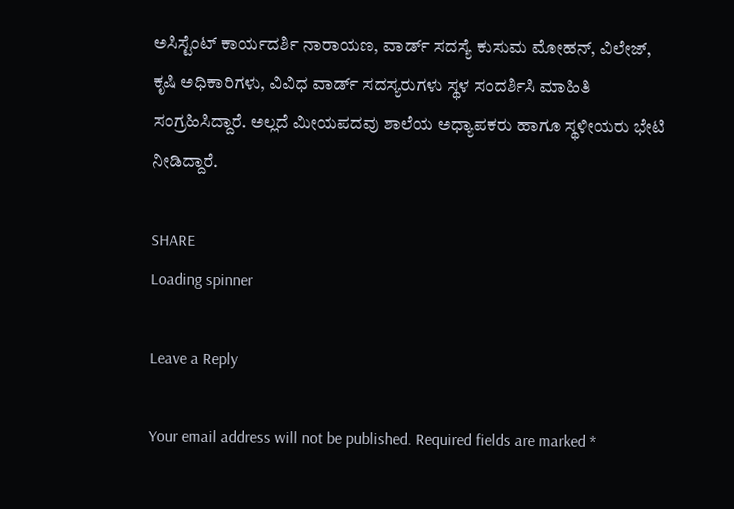ಅಸಿಸ್ಟೆಂಟ್ ಕಾರ್ಯದರ್ಶಿ ನಾರಾಯಣ, ವಾರ್ಡ್ ಸದಸ್ಯೆ ಕುಸುಮ ಮೋಹನ್, ವಿಲೇಜ್, ಕೃಷಿ ಅಧಿಕಾರಿಗಳು, ವಿವಿಧ ವಾರ್ಡ್ ಸದಸ್ಯರುಗಳು ಸ್ಥಳ ಸಂದರ್ಶಿಸಿ ಮಾಹಿತಿ ಸಂಗ್ರಹಿಸಿದ್ದಾರೆ. ಅಲ್ಲದೆ ಮೀಯಪದವು ಶಾಲೆಯ ಅಧ್ಯಾಪಕರು ಹಾಗೂ ಸ್ಥಳೀಯರು ಭೇಟಿ ನೀಡಿದ್ದಾರೆ.

SHARE
Loading spinner

Leave a Reply

Your email address will not be published. Required fields are marked *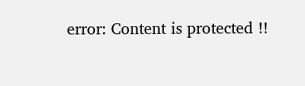error: Content is protected !!